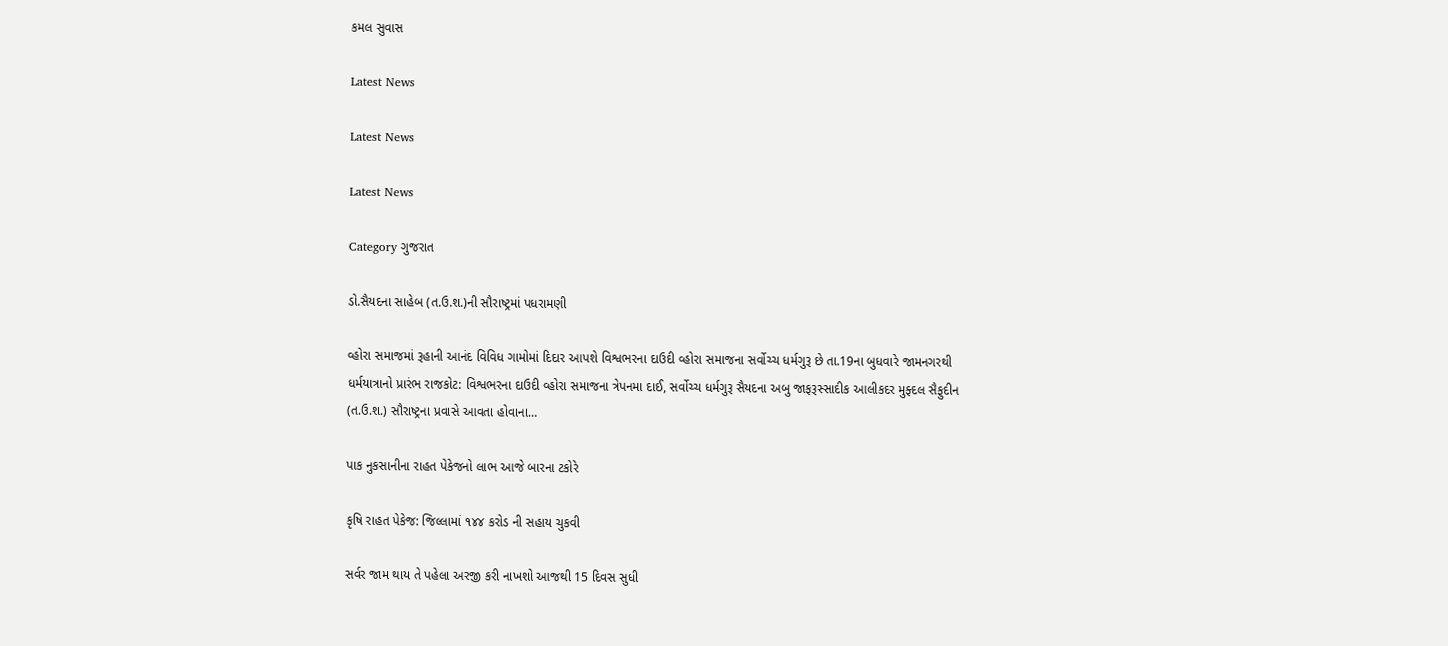કમલ સુવાસ

Latest News

Latest News

Latest News

Category ગુજરાત

ડો.સૈયદના સાહેબ (ત.ઉ.શ.)ની સૌરાષ્ટ્રમાં પધરામણી

વ્હોરા સમાજમાં રૂહાની આનંદ વિવિધ ગામોમાં દિદાર આપશે વિશ્વભરના દાઉદી વ્હોરા સમાજના સર્વોચ્ચ ધર્મગુરૂ છે તા.19ના બુધવારે જામનગરથી ધર્મયાત્રાનો પ્રારંભ રાજકોટ: વિશ્વભરના દાઉદી વ્હોરા સમાજના ત્રેપનમા દાઈ, સર્વોચ્ચ ધર્મગુરૂ સૈયદના અબુ જાફરૂસ્સાદીક આલીકદર મુફ્દલ સૈફુદીન (ત.ઉ.શ.) સૌરાષ્ટ્રના પ્રવાસે આવતા હોવાના…

પાક નુકસાનીના રાહત પેકેજનો લાભ આજે બારના ટકોરે

કૃષિ રાહત પેકેજ: જિલ્લામાં ૧૪૪ કરોડ ની સહાય ચુકવી

સર્વર જામ થાય તે પહેલા અરજી કરી નાખશો આજથી 15 દિવસ સુધી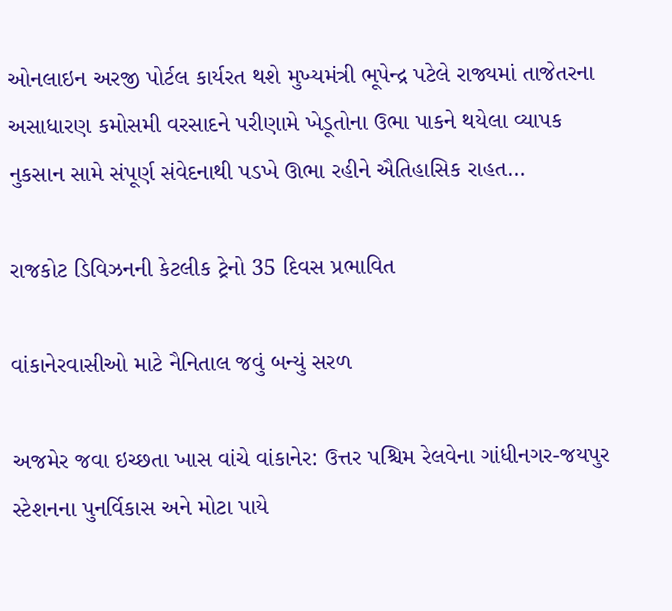ઓનલાઇન અરજી પોર્ટલ કાર્યરત થશે મુખ્યમંત્રી ભૂપેન્દ્ર પટેલે રાજ્યમાં તાજેતરના અસાધારણ કમોસમી વરસાદને પરીણામે ખેડૂતોના ઉભા પાકને થયેલા વ્યાપક નુકસાન સામે સંપૂર્ણ સંવેદનાથી પડખે ઊભા રહીને ઐતિહાસિક રાહત…

રાજકોટ ડિવિઝનની કેટલીક ટ્રેનો 35 દિવસ પ્રભાવિત

વાંકાનેરવાસીઓ માટે નૈનિતાલ જવું બન્યું સરળ

અજમેર જવા ઇચ્છતા ખાસ વાંચે વાંકાનેર: ઉત્તર પશ્ચિમ રેલવેના ગાંધીનગર-જયપુર સ્ટેશનના પુનર્વિકાસ અને મોટા પાયે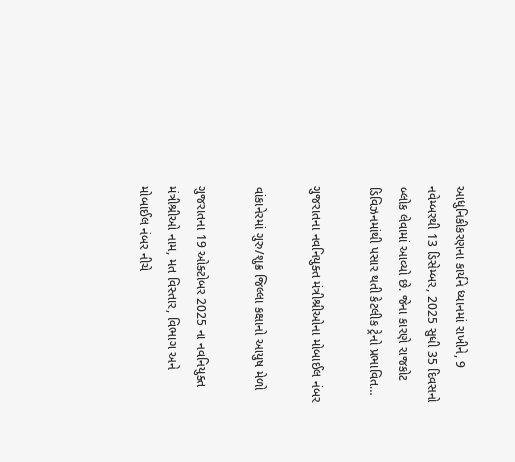આધુનિકીકરણના કાર્યને ધ્યાનમાં રાખીને, 9 નવેમ્બરથી 13 ડિસેમ્બર, 2025 સુધી 35 દિવસનો બ્લોક લેવામાં આવ્યો છે. જેના કારણે રાજકોટ ડિવિઝનમાંથી પસાર થતી કેટલીક ટ્રેનો પ્રભાવિત…

ગુજરાતના નવનિયુક્ત મંત્રીશ્રીઓના મોબાઈલ નંબર

વાંકાનેરમાં ગુરુ/શુક્ર જિલ્લા કક્ષાનો આયુષ મેળો

ગુજરાતના 19 ઓક્ટોબર 2025 ના નવનિયુક્ત મંત્રીશ્રીઓ નામ, મત વિસ્તાર, વિભાગ અને મોબાઈલ નંબર નીચે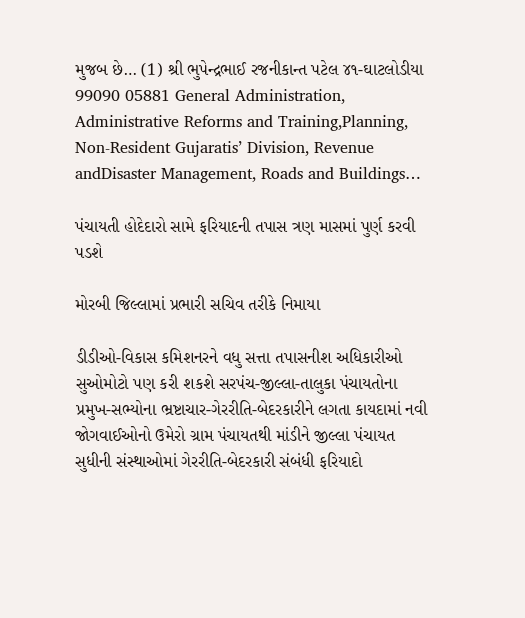મુજબ છે… (1) શ્રી ભુપેન્દ્રભાઈ રજનીકાન્ત પટેલ ૪૧-ઘાટલોડીયા 99090 05881 General Administration, Administrative Reforms and Training,Planning, Non-Resident Gujaratis’ Division, Revenue andDisaster Management, Roads and Buildings…

પંચાયતી હોદેદારો સામે ફરિયાદની તપાસ ત્રણ માસમાં પુર્ણ કરવી પડશે

મોરબી જિલ્લામાં પ્રભારી સચિવ તરીકે નિમાયા

ડીડીઓ-વિકાસ કમિશનરને વધુ સત્તા તપાસનીશ અધિકારીઓ સુઓમોટો પણ કરી શકશે સરપંચ-જીલ્લા-તાલુકા પંચાયતોના પ્રમુખ-સભ્યોના ભ્રષ્ટાચાર-ગેરરીતિ-બેદરકારીને લગતા કાયદામાં નવી જોગવાઈઓનો ઉમેરો ગ્રામ પંચાયતથી માંડીને જીલ્લા પંચાયત સુધીની સંસ્થાઓમાં ગેરરીતિ-બેદરકારી સંબંધી ફરિયાદો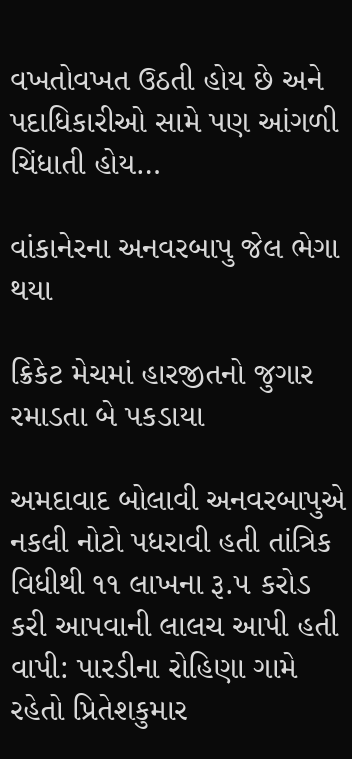વખતોવખત ઉઠતી હોય છે અને પદાધિકારીઓ સામે પણ આંગળી ચિંધાતી હોય…

વાંકાનેરના અનવરબાપુ જેલ ભેગા થયા

ક્રિકેટ મેચમાં હારજીતનો જુગાર રમાડતા બે પકડાયા

અમદાવાદ બોલાવી અનવરબાપુએ નકલી નોટો પધરાવી હતી તાંત્રિક વિધીથી ૧૧ લાખના રૂ.૫ કરોડ કરી આપવાની લાલચ આપી હતી વાપી: પારડીના રોહિણા ગામે રહેતો પ્રિતેશકુમાર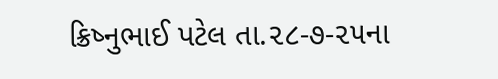ક્રિષ્નુભાઈ પટેલ તા.૨૮-૭-૨૫ના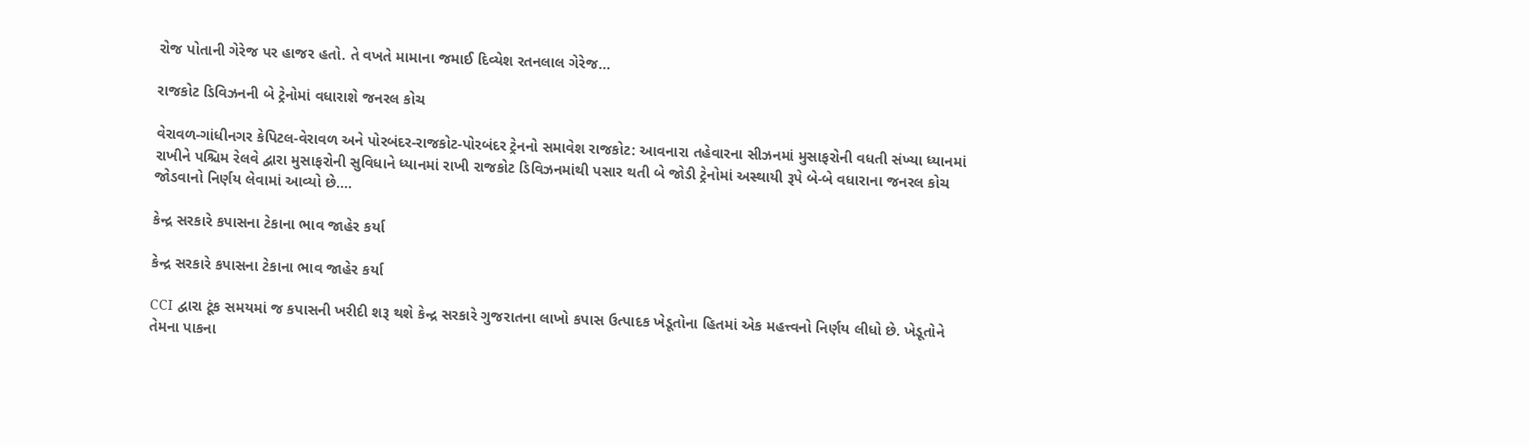રોજ પોતાની ગેરેજ પર હાજર હતો. તે વખતે મામાના જમાઈ દિવ્યેશ રતનલાલ ગેરેજ…

રાજકોટ ડિવિઝનની બે ટ્રેનોમાં વધારાશે જનરલ કોચ

વેરાવળ-ગાંધીનગર કેપિટલ-વેરાવળ અને પોરબંદર-રાજકોટ-પોરબંદર ટ્રેનનો સમાવેશ રાજકોટ: આવનારા તહેવારના સીઝનમાં મુસાફરોની વધતી સંખ્યા ધ્યાનમાં રાખીને પશ્ચિમ રેલવે દ્વારા મુસાફરોની સુવિધાને ધ્યાનમાં રાખી રાજકોટ ડિવિઝનમાંથી પસાર થતી બે જોડી ટ્રેનોમાં અસ્થાયી રૂપે બે-બે વધારાના જનરલ કોચ જોડવાનો નિર્ણય લેવામાં આવ્યો છે.…

કેન્દ્ર સરકારે કપાસના ટેકાના ભાવ જાહેર કર્યા

કેન્દ્ર સરકારે કપાસના ટેકાના ભાવ જાહેર કર્યા

CCI દ્વારા ટૂંક સમયમાં જ કપાસની ખરીદી શરૂ થશે કેન્દ્ર સરકારે ગુજરાતના લાખો કપાસ ઉત્પાદક ખેડૂતોના હિતમાં એક મહત્ત્વનો નિર્ણય લીધો છે. ખેડૂતોને તેમના પાકના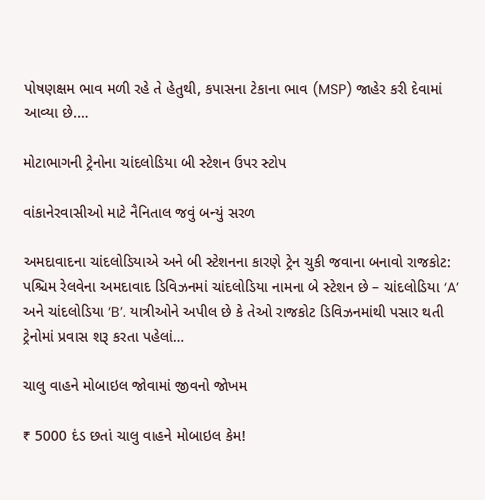પોષણક્ષમ ભાવ મળી રહે તે હેતુથી, કપાસના ટેકાના ભાવ (MSP) જાહેર કરી દેવામાં આવ્યા છે.…

મોટાભાગની ટ્રેનોના ચાંદલોડિયા બી સ્ટેશન ઉપર સ્ટોપ

વાંકાનેરવાસીઓ માટે નૈનિતાલ જવું બન્યું સરળ

અમદાવાદના ચાંદલોડિયાએ અને બી સ્ટેશનના કારણે ટ્રેન ચુકી જવાના બનાવો રાજકોટ: પશ્ચિમ રેલવેના અમદાવાદ ડિવિઝનમાં ચાંદલોડિયા નામના બે સ્ટેશન છે – ચાંદલોડિયા ‘A’ અને ચાંદલોડિયા ‘B’. યાત્રીઓને અપીલ છે કે તેઓ રાજકોટ ડિવિઝનમાંથી પસાર થતી ટ્રેનોમાં પ્રવાસ શરૂ કરતા પહેલાં…

ચાલુ વાહને મોબાઇલ જોવામાં જીવનો જોખમ

₹ 5000 દંડ છતાં ચાલુ વાહને મોબાઇલ કેમ!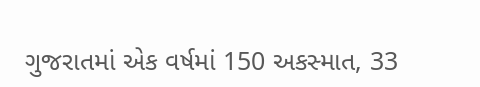ગુજરાતમાં એક વર્ષમાં 150 અકસ્માત, 33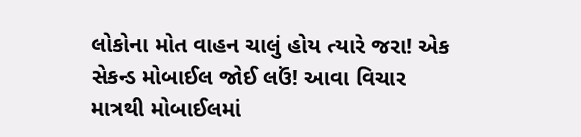લોકોના મોત વાહન ચાલું હોય ત્યારે જરા! એક સેકન્ડ મોબાઈલ જોઈ લઉં! આવા વિચાર માત્રથી મોબાઈલમાં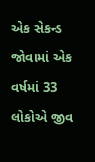એક સેકન્ડ જોવામાં એક વર્ષમાં 33 લોકોએ જીવ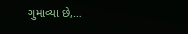ગુમાવ્યા છે,…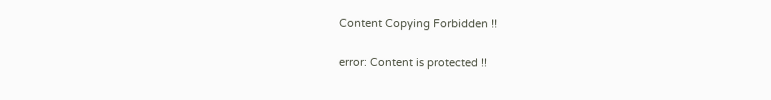Content Copying Forbidden !!

error: Content is protected !!